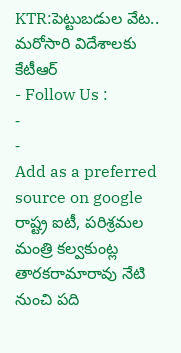KTR:పెట్టుబడుల వేట.. మరోసారి విదేశాలకు కేటీఆర్
- Follow Us :
-
-
Add as a preferred
source on google
రాష్ట్ర ఐటీ, పరిశ్రమల మంత్రి కల్వకుంట్ల తారకరామారావు నేటి నుంచి పది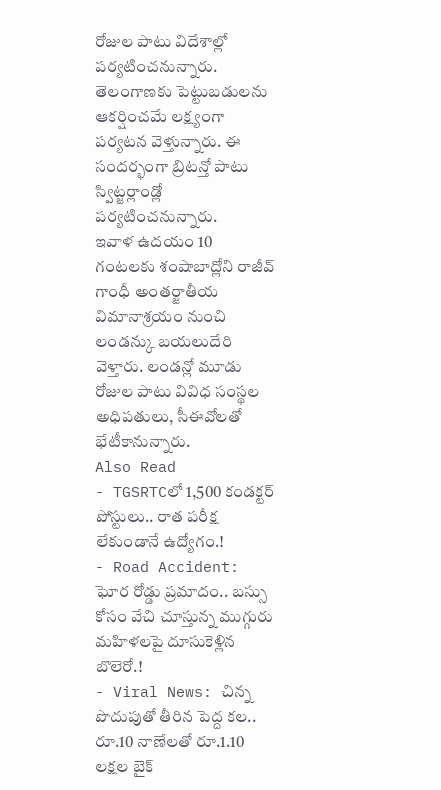రోజుల పాటు విదేశాల్లో పర్యటించనున్నారు. తెలంగాణకు పెట్టుబడులను ఆకర్షించమే లక్ష్యంగా పర్యటన వెళ్తున్నారు. ఈ సందర్భంగా బ్రిటన్తో పాటు స్విట్జర్లాండ్లో పర్యటించనున్నారు.
ఇవాళ ఉదయం 10 గంటలకు శంషాబాద్లోని రాజీవ్ గాంధీ అంతర్జాతీయ విమానాశ్రయం నుంచి లండన్కు బయలుదేరి వెళ్తారు. లండన్లో మూడు రోజుల పాటు వివిధ సంస్థల అధిపతులు, సీఈవోలతో భేటీకానున్నారు.
Also Read
- TGSRTCలో 1,500 కండక్టర్ పోస్టులు.. రాత పరీక్ష లేకుండానే ఉద్యోగం.!
- Road Accident: ఘోర రోడ్డు ప్రమాదం.. బస్సు కోసం వేచి చూస్తున్న ముగ్గురు మహిళలపై దూసుకెళ్లిన బొలెరో.!
- Viral News: చిన్న పొదుపుతో తీరిన పెద్ద కల.. రూ.10 నాణేలతో రూ.1.10 లక్షల బైక్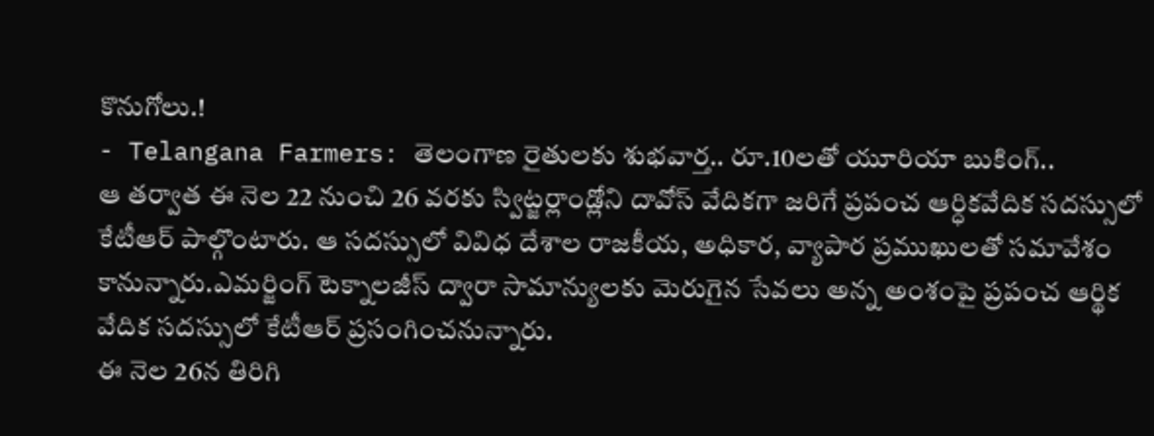కొనుగోలు.!
- Telangana Farmers: తెలంగాణ రైతులకు శుభవార్త.. రూ.10లతో యూరియా బుకింగ్..
ఆ తర్వాత ఈ నెల 22 నుంచి 26 వరకు స్విట్జర్లాండ్లోని దావోస్ వేదికగా జరిగే ప్రపంచ ఆర్ధికవేదిక సదస్సులో కేటీఆర్ పాల్గొంటారు. ఆ సదస్సులో వివిధ దేశాల రాజకీయ, అధికార, వ్యాపార ప్రముఖులతో సమావేశం కానున్నారు.ఎమర్జింగ్ టెక్నాలజీస్ ద్వారా సామాన్యులకు మెరుగైన సేవలు అన్న అంశంపై ప్రపంచ ఆర్థిక వేదిక సదస్సులో కేటీఆర్ ప్రసంగించనున్నారు.
ఈ నెల 26న తిరిగి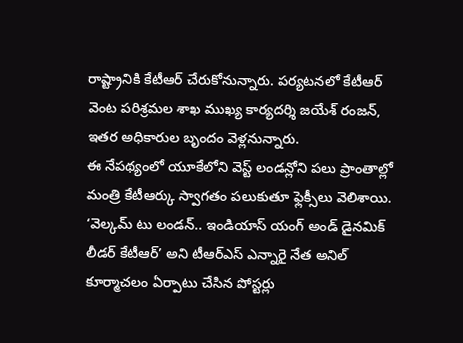రాష్ట్రానికి కేటీఆర్ చేరుకోనున్నారు. పర్యటనలో కేటీఆర్ వెంట పరిశ్రమల శాఖ ముఖ్య కార్యదర్శి జయేశ్ రంజన్, ఇతర అధికారుల బృందం వెళ్లనున్నారు.
ఈ నేపథ్యంలో యూకేలోని వెస్ట్ లండన్లోని పలు ప్రాంతాల్లో మంత్రి కేటీఆర్కు స్వాగతం పలుకుతూ ఫ్లెక్సీలు వెలిశాయి. ‘వెల్కమ్ టు లండన్.. ఇండియాస్ యంగ్ అండ్ డైనమిక్ లీడర్ కేటీఆర్’ అని టీఆర్ఎస్ ఎన్నారై నేత అనిల్ కూర్మాచలం ఏర్పాటు చేసిన పోస్టర్లు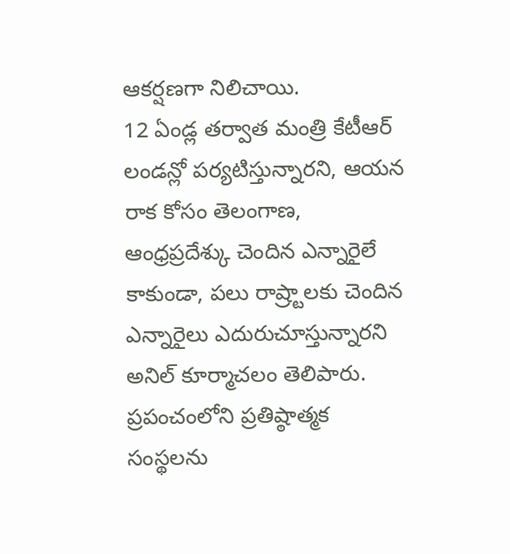ఆకర్షణగా నిలిచాయి.
12 ఏండ్ల తర్వాత మంత్రి కేటీఆర్ లండన్లో పర్యటిస్తున్నారని, ఆయన రాక కోసం తెలంగాణ, ఆంధ్రప్రదేశ్కు చెందిన ఎన్నారైలే కాకుండా, పలు రాష్ర్టాలకు చెందిన ఎన్నారైలు ఎదురుచూస్తున్నారని అనిల్ కూర్మాచలం తెలిపారు. ప్రపంచంలోని ప్రతిష్ఠాత్మక సంస్థలను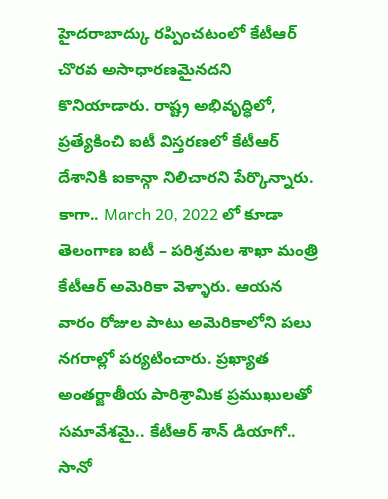హైదరాబాద్కు రప్పించటంలో కేటీఆర్ చొరవ అసాధారణమైనదని కొనియాడారు. రాష్ట్ర అభివృద్ధిలో, ప్రత్యేకించి ఐటీ విస్తరణలో కేటీఆర్ దేశానికి ఐకాన్గా నిలిచారని పేర్కొన్నారు.
కాగా.. March 20, 2022 లో కూడా తెలంగాణ ఐటీ – పరిశ్రమల శాఖా మంత్రి కేటీఆర్ అమెరికా వెళ్ళారు. ఆయన వారం రోజుల పాటు అమెరికాలోని పలు నగరాల్లో పర్యటించారు. ప్రఖ్యాత అంతర్జాతీయ పారిశ్రామిక ప్రముఖులతో సమావేశమై.. కేటీఆర్ శాన్ డియాగో.. సానో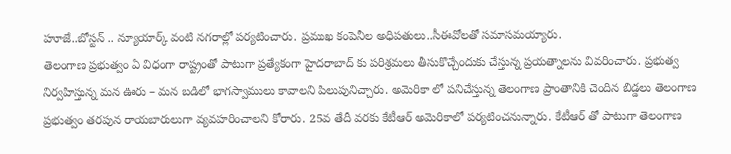హూజే..బోస్టన్ .. న్యూయార్క్ వంటి నగరాల్లో పర్యటించారు. ప్రముఖ కంపెనీల అధిపతులు..సీఈవోలతో సమాసమయ్యారు.
తెలంగాణ ప్రభుత్వం ఏ విధంగా రాష్ట్రంతో పాటుగా ప్రత్యేకంగా హైదరాబాద్ కు పరిశ్రమలు తీసుకొచ్చేందుకు చేస్తున్న ప్రయత్నాలను వివరించారు. ప్రభుత్వ నిర్వహిస్తున్న మన ఊరు – మన బడిలో భాగస్వాములు కావాలని పిలుపునిచ్చారు. అమెరికా లో పనిచేస్తున్న తెలంగాణ ప్రాంతానికి చెందిన బిడ్డలు తెలంగాణ ప్రభుత్వం తరపున రాయబారులుగా వ్యవహరించాలని కోరారు. 25వ తేదీ వరకు కేటీఆర్ అమెరికాలో పర్యటించనున్నారు. కేటీఆర్ తో పాటుగా తెలంగాణ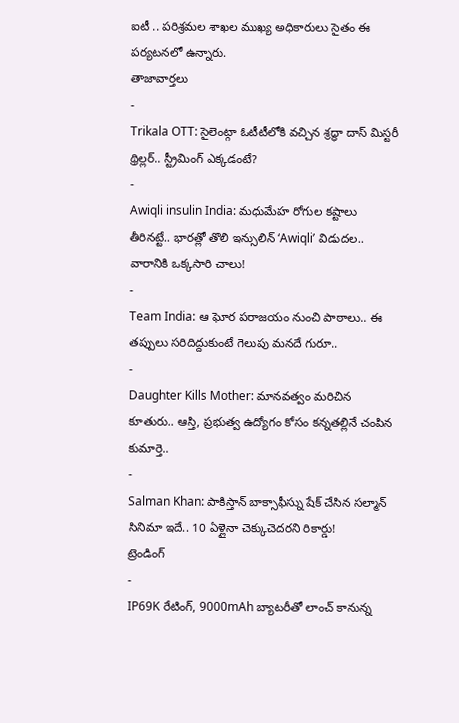ఐటీ .. పరిశ్రమల శాఖల ముఖ్య అధికారులు సైతం ఈ పర్యటనలో ఉన్నారు.
తాజావార్తలు
-
Trikala OTT: సైలెంట్గా ఓటీటీలోకి వచ్చిన శ్రద్ధా దాస్ మిస్టరీ థ్రిల్లర్.. స్ట్రీమింగ్ ఎక్కడంటే?
-
Awiqli insulin India: మధుమేహ రోగుల కష్టాలు తీరినట్టే.. భారత్లో తొలి ఇన్సులిన్ ‘Awiqli’ విడుదల.. వారానికి ఒక్కసారి చాలు!
-
Team India: ఆ ఘోర పరాజయం నుంచి పాఠాలు.. ఈ తప్పులు సరిదిద్దుకుంటే గెలుపు మనదే గురూ..
-
Daughter Kills Mother: మానవత్వం మరిచిన కూతురు.. ఆస్తి, ప్రభుత్వ ఉద్యోగం కోసం కన్నతల్లినే చంపిన కుమార్తె..
-
Salman Khan: పాకిస్తాన్ బాక్సాఫీస్ను షేక్ చేసిన సల్మాన్ సినిమా ఇదే.. 10 ఏళ్లైనా చెక్కుచెదరని రికార్డు!
ట్రెండింగ్
-
IP69K రేటింగ్, 9000mAh బ్యాటరీతో లాంచ్ కానున్న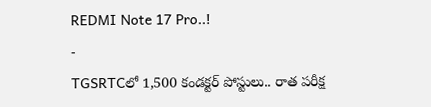REDMI Note 17 Pro..!
-
TGSRTCలో 1,500 కండక్టర్ పోస్టులు.. రాత పరీక్ష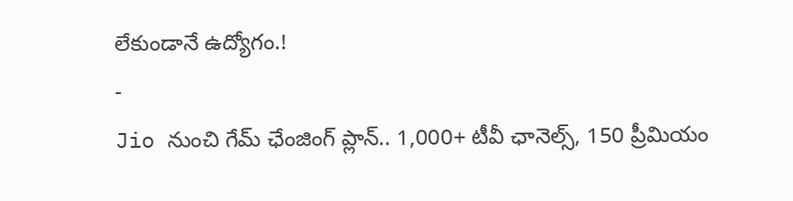లేకుండానే ఉద్యోగం.!
-
Jio నుంచి గేమ్ ఛేంజింగ్ ప్లాన్.. 1,000+ టీవీ ఛానెల్స్, 150 ప్రీమియం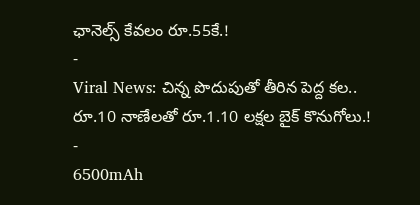ఛానెల్స్ కేవలం రూ.55కే.!
-
Viral News: చిన్న పొదుపుతో తీరిన పెద్ద కల.. రూ.10 నాణేలతో రూ.1.10 లక్షల బైక్ కొనుగోలు.!
-
6500mAh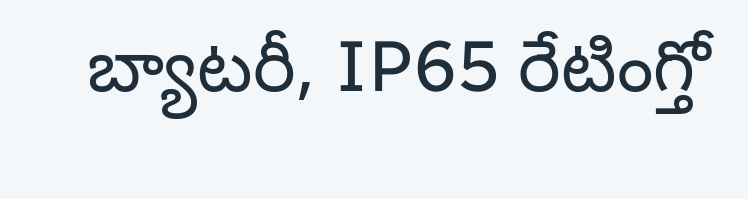బ్యాటరీ, IP65 రేటింగ్తో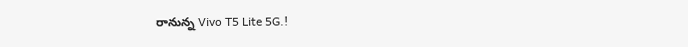రానున్న Vivo T5 Lite 5G.!